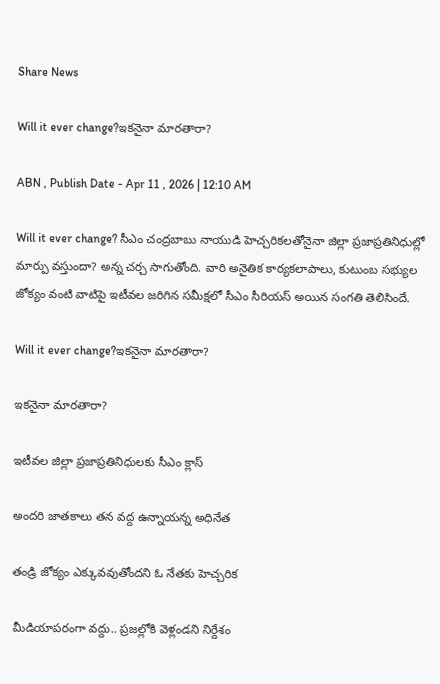Share News

Will it ever change?ఇకనైనా మారతారా?

ABN , Publish Date - Apr 11 , 2026 | 12:10 AM

Will it ever change? సీఎం చంద్రబాబు నాయుడి హెచ్చరికలతోనైనా జిల్లా ప్రజాప్రతినిధుల్లో మార్పు వస్తుందా? అన్న చర్చ సాగుతోంది. వారి అనైతిక కార్యకలాపాలు, కుటుంబ సభ్యుల జోక్యం వంటి వాటిపై ఇటీవల జరిగిన సమీక్షలో సీఎం సీరియస్‌ అయిన సంగతి తెలిసిందే.

Will it ever change?ఇకనైనా మారతారా?

ఇకనైనా మారతారా?

ఇటీవల జిల్లా ప్రజాప్రతినిధులకు సీఎం క్లాస్‌

అందరి జాతకాలు తన వద్ద ఉన్నాయన్న అధినేత

తండ్రి జోక్యం ఎక్కువవుతోందని ఓ నేతకు హెచ్చరిక

మీడియాపరంగా వద్దు.. ప్రజల్లోకి వెళ్లండని నిర్దేశం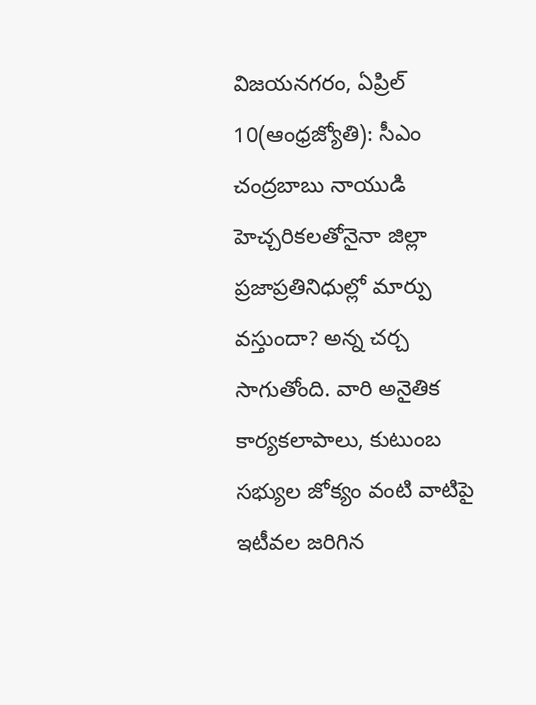విజయనగరం, ఏప్రిల్‌ 10(ఆంధ్రజ్యోతి): సీఎం చంద్రబాబు నాయుడి హెచ్చరికలతోనైనా జిల్లా ప్రజాప్రతినిధుల్లో మార్పు వస్తుందా? అన్న చర్చ సాగుతోంది. వారి అనైతిక కార్యకలాపాలు, కుటుంబ సభ్యుల జోక్యం వంటి వాటిపై ఇటీవల జరిగిన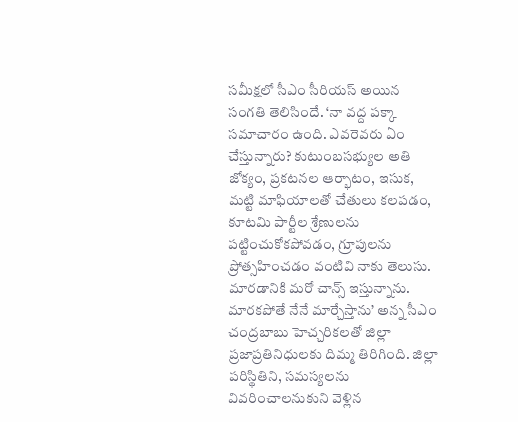సమీక్షలో సీఎం సీరియస్‌ అయిన సంగతి తెలిసిందే. ‘నా వద్ద పక్కా సమాచారం ఉంది. ఎవరెవరు ఏం చేస్తున్నారు? కుటుంబసభ్యుల అతి జోక్యం, ప్రకటనల ఆర్భాటం, ఇసుక, మట్టి మాఫియాలతో చేతులు కలపడం, కూటమి పార్టీల శ్రేణులను పట్టించుకోకపోవడం, గ్రూపులను ప్రోత్సహించడం వంటివి నాకు తెలుసు. మారడానికి మరో చాన్స్‌ ఇస్తున్నాను. మారకపోతే నేనే మార్చేస్తాను’ అన్న సీఎం చంద్రబాబు హెచ్చరికలతో జిల్లా ప్రజాప్రతినిధులకు దిమ్మ తిరిగింది. జిల్లా పరిస్థితిని, సమస్యలను వివరించాలనుకుని వెళ్లిన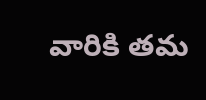వారికి తమ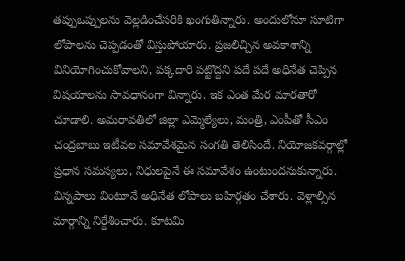తప్పుఒప్పులను వెల్లడించేసరికి ఖంగుతిన్నారు. అందులోనూ సూటిగా లోపాలను చెప్పడంతో విస్తుపోయారు. ప్రజలిచ్చిన అవకాశాన్ని వినియోగించుకోవాలని, పక్కదారి పట్టొద్దని పదే పదే అధినేత చెప్పిన విషయాలను సావధానంగా విన్నారు. ఇక ఎంత మేర మారతారో చూడాలి. అమరావతిలో జిల్లా ఎమ్మెల్యేలు, మంత్రి, ఎంపీతో సీఎం చంద్రబాబు ఇటీవల సమావేశమైన సంగతి తెలిసిందే. నియోజకవర్గాల్లో ప్రధాన సమస్యలు, నిధులపైనే ఈ సమావేశం ఉంటుందనుకున్నారు. విన్నపాలు వింటూనే అధినేత లోపాలు బహిర్గతం చేశారు. వెళ్లాల్సిన మార్గాన్ని నిర్దేశించారు. కూటమి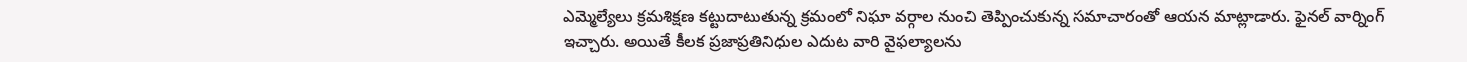ఎమ్మెల్యేలు క్రమశిక్షణ కట్టుదాటుతున్న క్రమంలో నిఘా వర్గాల నుంచి తెప్పించుకున్న సమాచారంతో ఆయన మాట్లాడారు. ఫైనల్‌ వార్నింగ్‌ ఇచ్చారు. అయితే కీలక ప్రజాప్రతినిధుల ఎదుట వారి వైఫల్యాలను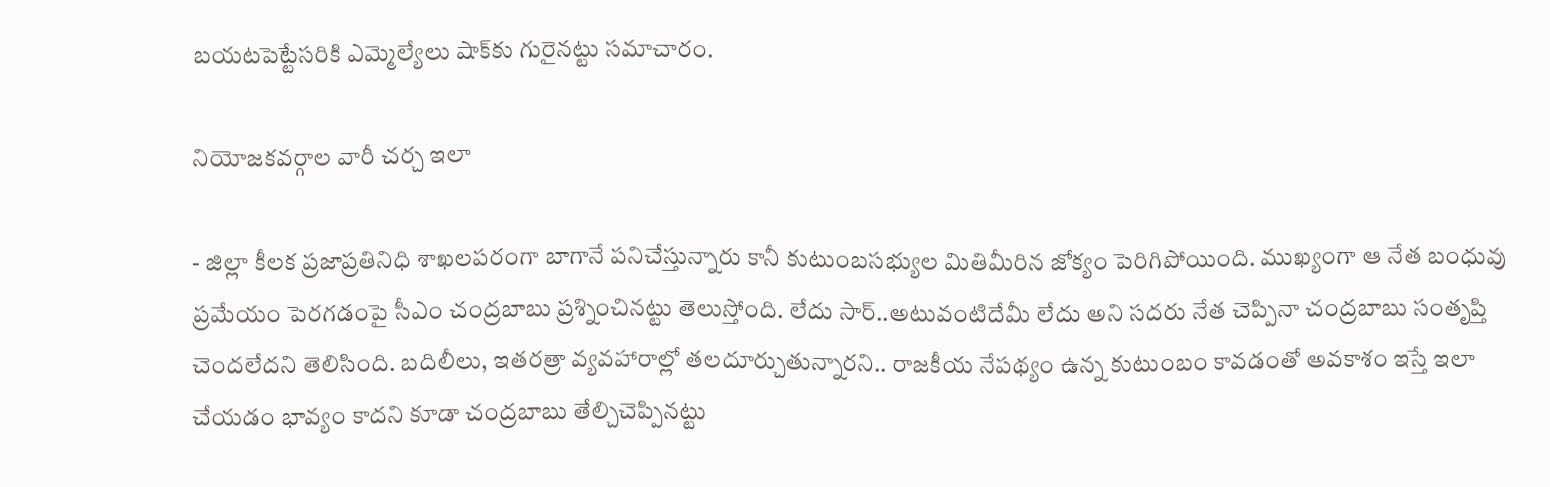బయటపెట్టేసరికి ఎమ్మెల్యేలు షాక్‌కు గురైనట్టు సమాచారం.

నియోజకవర్గాల వారీ చర్చ ఇలా

- జిల్లా కీలక ప్రజాప్రతినిధి శాఖలపరంగా బాగానే పనిచేస్తున్నారు కానీ కుటుంబసభ్యుల మితిమీరిన జోక్యం పెరిగిపోయింది. ముఖ్యంగా ఆ నేత బంధువు ప్రమేయం పెరగడంపై సీఎం చంద్రబాబు ప్రశ్నించినట్టు తెలుస్తోంది. లేదు సార్‌..అటువంటిదేమీ లేదు అని సదరు నేత చెప్పినా చంద్రబాబు సంతృప్తి చెందలేదని తెలిసింది. బదిలీలు, ఇతరత్రా వ్యవహారాల్లో తలదూర్చుతున్నారని.. రాజకీయ నేపథ్యం ఉన్న కుటుంబం కావడంతో అవకాశం ఇస్తే ఇలా చేయడం భావ్యం కాదని కూడా చంద్రబాబు తేల్చిచెప్పినట్టు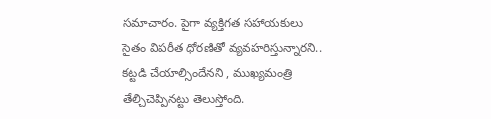సమాచారం. పైగా వ్యక్తిగత సహాయకులు సైతం విపరీత ధోరణితో వ్యవహరిస్తున్నారని.. కట్టడి చేయాల్సిందేనని , ముఖ్యమంత్రి తేల్చిచెప్పినట్టు తెలుస్తోంది.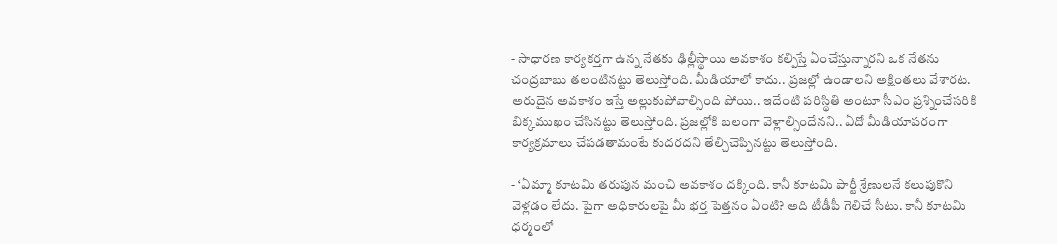- సాధారణ కార్యకర్తగా ఉన్న నేతకు ఢిల్లీస్థాయి అవకాశం కల్పిస్తే ఏంచేస్తున్నారని ఒక నేతను చంద్రబాబు తలంటినట్టు తెలుస్తోంది. మీడియాలో కాదు.. ప్రజల్లో ఉండాలని అక్షింతలు వేశారట. అరుదైన అవకాశం ఇస్తే అల్లుకుపోవాల్సింది పోయి.. ఇదేంటి పరిస్థితి అంటూ సీఎం ప్రశ్నించేసరికి బిక్కముఖం చేసినట్టు తెలుస్తోంది. ప్రజల్లోకి బలంగా వెళ్లాల్సిందేనని.. ఏదో మీడియాపరంగా కార్యక్రమాలు చేపడతామంటే కుదరదని తేల్చిచెప్పినట్టు తెలుస్తోంది.

- ‘ఏమ్మా కూటమి తరుపున మంచి అవకాశం దక్కింది. కానీ కూటమి పార్టీ శ్రేణులనే కలుపుకొని వెళ్లడం లేదు. పైగా అధికారులపై మీ భర్త పెత్తనం ఏంటి? అది టీడీపీ గెలిచే సీటు. కానీ కూటమి ధర్మంలో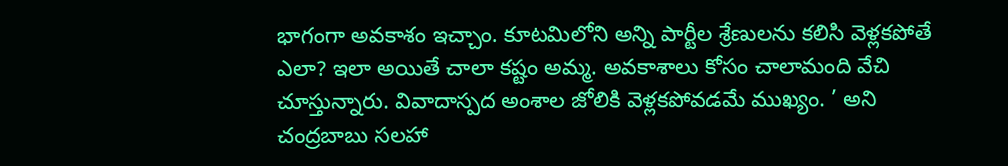భాగంగా అవకాశం ఇచ్చాం. కూటమిలోని అన్ని పార్టీల శ్రేణులను కలిసి వెళ్లకపోతే ఎలా? ఇలా అయితే చాలా కష్టం అమ్మ. అవకాశాలు కోసం చాలామంది వేచి చూస్తున్నారు. వివాదాస్పద అంశాల జోలికి వెళ్లకపోవడమే ముఖ్యం. ’ అని చంద్రబాబు సలహా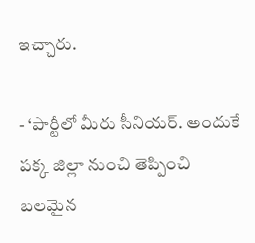ఇచ్చారు.

- ‘పార్టీలో మీరు సీనియర్‌. అందుకే పక్క జిల్లా నుంచి తెప్పించి బలమైన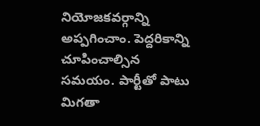నియోజకవర్గాన్ని అప్పగించాం. పెద్దరికాన్ని చూపించాల్సిన సమయం. పార్టీతో పాటు మిగతా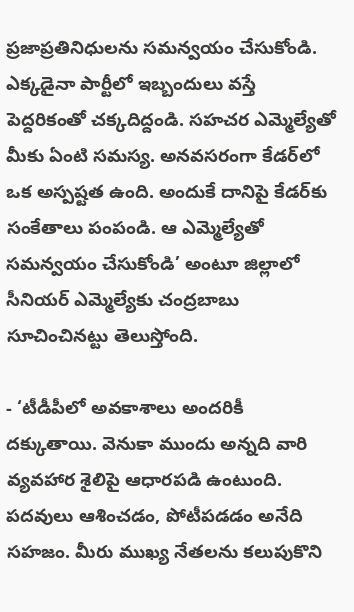ప్రజాప్రతినిధులను సమన్వయం చేసుకోండి. ఎక్కడైనా పార్టీలో ఇబ్బందులు వస్తే పెద్దరికంతో చక్కదిద్దండి. సహచర ఎమ్మెల్యేతో మీకు ఏంటి సమస్య. అనవసరంగా కేడర్‌లో ఒక అస్పష్టత ఉంది. అందుకే దానిపై కేడర్‌కు సంకేతాలు పంపండి. ఆ ఎమ్మెల్యేతో సమన్వయం చేసుకోండి’ అంటూ జిల్లాలో సీనియర్‌ ఎమ్మెల్యేకు చంద్రబాబు సూచించినట్టు తెలుస్తోంది.

- ‘టీడీపీలో అవకాశాలు అందరికీ దక్కుతాయి. వెనుకా ముందు అన్నది వారి వ్యవహార శైలిపై ఆధారపడి ఉంటుంది. పదవులు ఆశించడం, పోటీపడడం అనేది సహజం. మీరు ముఖ్య నేతలను కలుపుకొని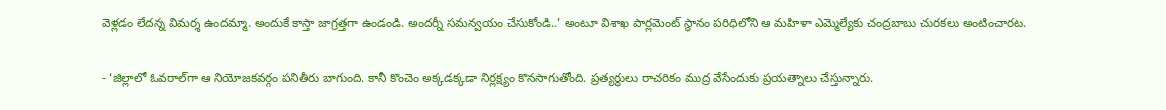వెళ్లడం లేదన్న విమర్శ ఉందమ్మా. అందుకే కాస్తా జాగ్రత్తగా ఉండండి. అందర్నీ సమన్వయం చేసుకోండి..’ అంటూ విశాఖ పార్లమెంట్‌ స్థానం పరిధిలోని ఆ మహిళా ఎమ్మెల్యేకు చంద్రబాబు చురకలు అంటించారట.

- ‘జిల్లాలో ఓవరాల్‌గా ఆ నియోజకవర్గం పనితీరు బాగుంది. కానీ కొంచెం అక్కడక్కడా నిర్లక్ష్యం కొనసాగుతోంది. ప్రత్యర్థులు రాచరికం ముద్ర వేసేందుకు ప్రయత్నాలు చేస్తున్నారు.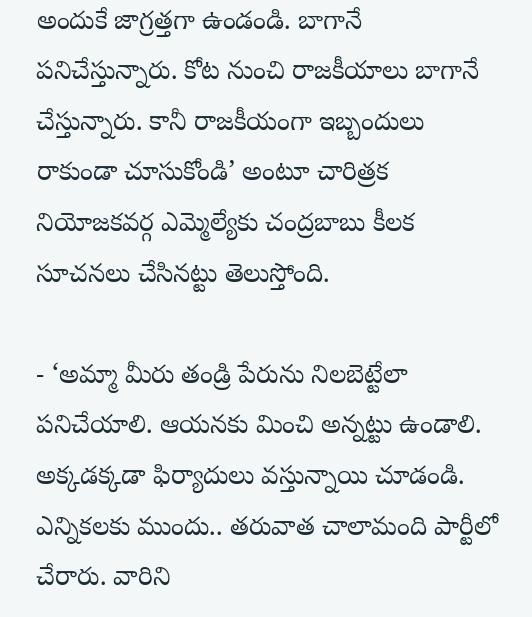అందుకే జాగ్రత్తగా ఉండండి. బాగానే పనిచేస్తున్నారు. కోట నుంచి రాజకీయాలు బాగానే చేస్తున్నారు. కానీ రాజకీయంగా ఇబ్బందులు రాకుండా చూసుకోండి’ అంటూ చారిత్రక నియోజకవర్గ ఎమ్మెల్యేకు చంద్రబాబు కీలక సూచనలు చేసినట్టు తెలుస్తోంది.

- ‘అమ్మా మీరు తండ్రి పేరును నిలబెట్టేలా పనిచేయాలి. ఆయనకు మించి అన్నట్టు ఉండాలి. అక్కడక్కడా ఫిర్యాదులు వస్తున్నాయి చూడండి. ఎన్నికలకు ముందు.. తరువాత చాలామంది పార్టీలో చేరారు. వారిని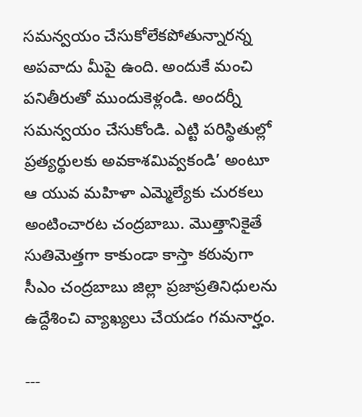సమన్వయం చేసుకోలేకపోతున్నారన్న అపవాదు మీపై ఉంది. అందుకే మంచి పనితీరుతో ముందుకెళ్లండి. అందర్నీ సమన్వయం చేసుకోండి. ఎట్టి పరిస్థితుల్లో ప్రత్యర్థులకు అవకాశమివ్వకండి’ అంటూ ఆ యువ మహిళా ఎమ్మెల్యేకు చురకలు అంటించారట చంద్రబాబు. మొత్తానికైతే సుతిమెత్తగా కాకుండా కాస్తా కఠువుగా సీఎం చంద్రబాబు జిల్లా ప్రజాప్రతినిధులను ఉద్దేశించి వ్యాఖ్యలు చేయడం గమనార్హం.

---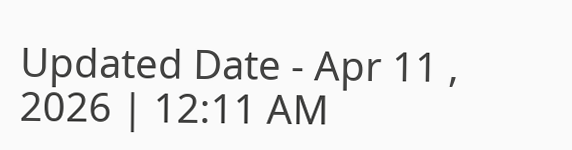Updated Date - Apr 11 , 2026 | 12:11 AM